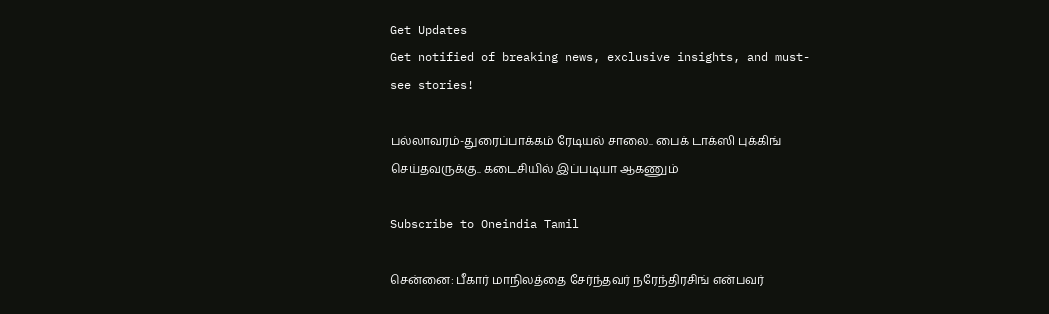Get Updates
Get notified of breaking news, exclusive insights, and must-see stories!

பல்லாவரம்-துரைப்பாக்கம் ரேடியல் சாலை.. பைக் டாக்ஸி புக்கிங் செய்தவருக்கு.. கடைசியில் இப்படியா ஆகணும்

Subscribe to Oneindia Tamil

சென்னை: பீகார் மாநிலத்தை சேர்ந்தவர் நரேந்திரசிங் என்பவர்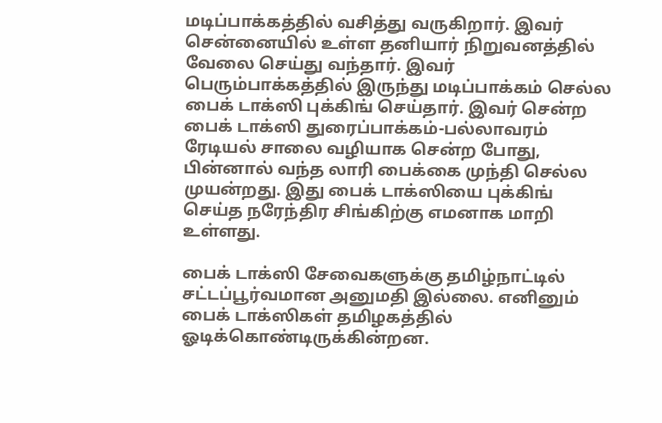மடிப்பாக்கத்தில் வசித்து வருகிறார். இவர் சென்னையில் உள்ள தனியார் நிறுவனத்தில் வேலை செய்து வந்தார். இவர் பெரும்பாக்கத்தில் இருந்து மடிப்பாக்கம் செல்ல பைக் டாக்ஸி புக்கிங் செய்தார். இவர் சென்ற பைக் டாக்ஸி துரைப்பாக்கம்-பல்லாவரம் ரேடியல் சாலை வழியாக சென்ற போது, பின்னால் வந்த லாரி பைக்கை முந்தி செல்ல முயன்றது. இது பைக் டாக்ஸியை புக்கிங் செய்த நரேந்திர சிங்கிற்கு எமனாக மாறி உள்ளது.

பைக் டாக்ஸி சேவைகளுக்கு தமிழ்நாட்டில் சட்டப்பூர்வமான அனுமதி இல்லை. எனினும் பைக் டாக்ஸிகள் தமிழகத்தில் ஓடிக்கொண்டிருக்கின்றன.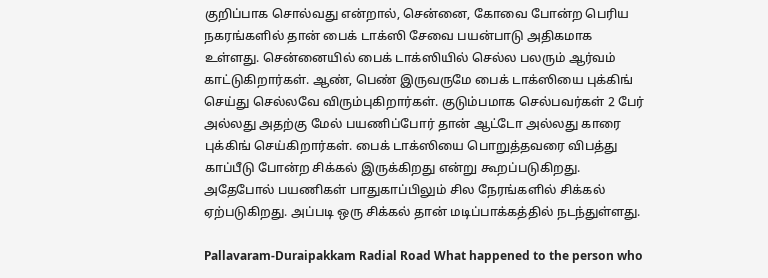குறிப்பாக சொல்வது என்றால், சென்னை, கோவை போன்ற பெரிய நகரங்களில் தான் பைக் டாக்ஸி சேவை பயன்பாடு அதிகமாக உள்ளது. சென்னையில் பைக் டாக்ஸியில் செல்ல பலரும் ஆர்வம் காட்டுகிறார்கள். ஆண், பெண் இருவருமே பைக் டாக்ஸியை புக்கிங் செய்து செல்லவே விரும்புகிறார்கள். குடும்பமாக செல்பவர்கள் 2 பேர் அல்லது அதற்கு மேல் பயணிப்போர் தான் ஆட்டோ அல்லது காரை புக்கிங் செய்கிறார்கள். பைக் டாக்ஸியை பொறுத்தவரை விபத்து காப்பீடு போன்ற சிக்கல் இருக்கிறது என்று கூறப்படுகிறது. அதேபோல் பயணிகள் பாதுகாப்பிலும் சில நேரங்களில் சிக்கல் ஏற்படுகிறது. அப்படி ஒரு சிக்கல் தான் மடிப்பாக்கத்தில் நடந்துள்ளது.

Pallavaram-Duraipakkam Radial Road What happened to the person who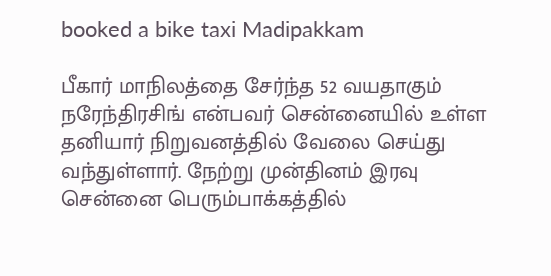booked a bike taxi Madipakkam

பீகார் மாநிலத்தை சேர்ந்த 52 வயதாகும் நரேந்திரசிங் என்பவர் சென்னையில் உள்ள தனியார் நிறுவனத்தில் வேலை செய்து வந்துள்ளார். நேற்று முன்தினம் இரவு சென்னை பெரும்பாக்கத்தில்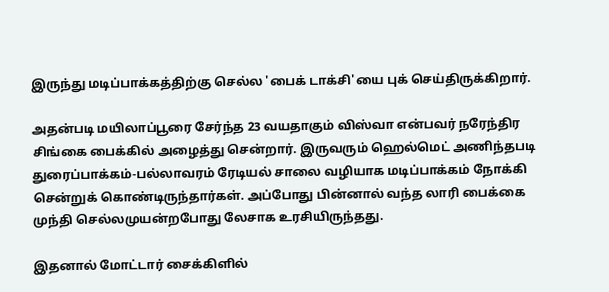இருந்து மடிப்பாக்கத்திற்கு செல்ல 'பைக் டாக்சி'யை புக் செய்திருக்கிறார்.

அதன்படி மயிலாப்பூரை சேர்ந்த 23 வயதாகும் விஸ்வா என்பவர் நரேந்திர சிங்கை பைக்கில் அழைத்து சென்றார். இருவரும் ஹெல்மெட் அணிந்தபடி துரைப்பாக்கம்-பல்லாவரம் ரேடியல் சாலை வழியாக மடிப்பாக்கம் நோக்கி சென்றுக் கொண்டிருந்தார்கள். அப்போது பின்னால் வந்த லாரி பைக்கை முந்தி செல்லமுயன்றபோது லேசாக உரசியிருந்தது.

இதனால் மோட்டார் சைக்கிளில்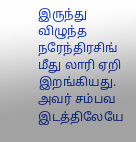இருந்து விழுந்த நரேந்திரசிங் மீது லாரி ஏறி இறங்கியது. அவர் சம்பவ இடத்திலேயே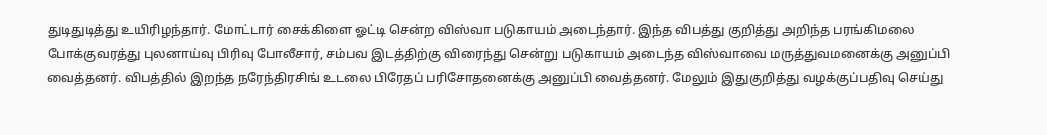துடிதுடித்து உயிரிழந்தார். மோட்டார் சைக்கிளை ஓட்டி சென்ற விஸ்வா படுகாயம் அடைந்தார். இந்த விபத்து குறித்து அறிந்த பரங்கிமலை போக்குவரத்து புலனாய்வு பிரிவு போலீசார், சம்பவ இடத்திற்கு விரைந்து சென்று படுகாயம் அடைந்த விஸ்வாவை மருத்துவமனைக்கு அனுப்பி வைத்தனர். விபத்தில் இறந்த நரேந்திரசிங் உடலை பிரேதப் பரிசோதனைக்கு அனுப்பி வைத்தனர். மேலும் இதுகுறித்து வழக்குப்பதிவு செய்து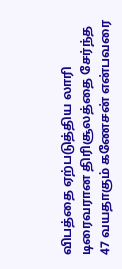விபத்தை ஏற்படுத்திய லாரி டிரைவரான திரிசூலத்தை சேர்ந்த 47 வயதாகும் கணேசன் என்பவரை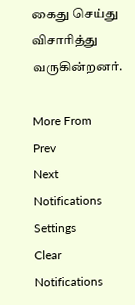கைது செய்து விசாரித்து வருகின்றனர்.

More From
Prev
Next
Notifications
Settings
Clear Notifications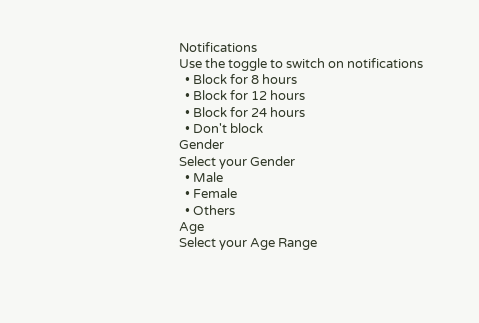Notifications
Use the toggle to switch on notifications
  • Block for 8 hours
  • Block for 12 hours
  • Block for 24 hours
  • Don't block
Gender
Select your Gender
  • Male
  • Female
  • Others
Age
Select your Age Range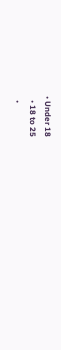• Under 18
  • 18 to 25
  •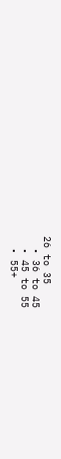26 to 35
  • 36 to 45
  • 45 to 55
  • 55+